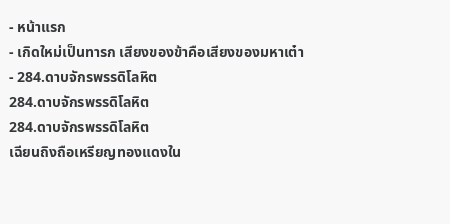- หน้าแรก
- เกิดใหม่เป็นทารก เสียงของข้าคือเสียงของมหาเต๋า
- 284.ดาบจักรพรรดิโลหิต
284.ดาบจักรพรรดิโลหิต
284.ดาบจักรพรรดิโลหิต
เฉียนถิงถือเหรียญทองแดงใน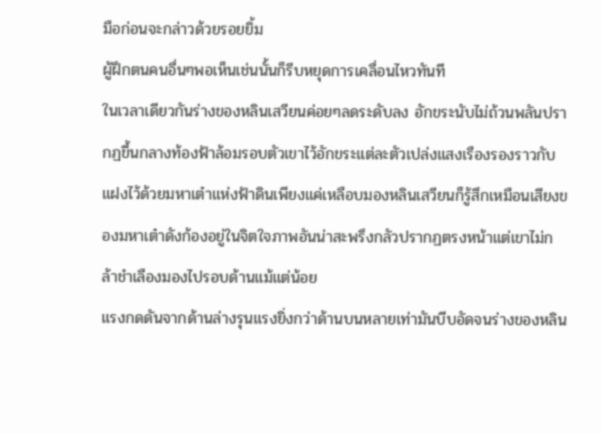มือก่อนจะกล่าวด้วยรอยยิ้ม
ผู้ฝึกตนคนอื่นๆพอเห็นเช่นนั้นก็รีบหยุดการเคลื่อนไหวทันที
ในเวลาเดียวกันร่างของหลินเสวียนค่อยๆลดระดับลง อักขระนับไม่ถ้วนพลันปรากฏขึ้นกลางท้องฟ้าล้อมรอบตัวเขาไว้อักขระแต่ละตัวเปล่งแสงเรืองรองราวกับแฝงไว้ด้วยมหาเต๋าแห่งฟ้าดินเพียงแค่เหลือบมองหลินเสวียนก็รู้สึกเหมือนเสียงของมหาเต๋าดังก้องอยู่ในจิตใจภาพอันน่าสะพรึงกลัวปรากฏตรงหน้าแต่เขาไม่กล้าชำเลืองมองไปรอบด้านแม้แต่น้อย
แรงกดดันจากด้านล่างรุนแรงยิ่งกว่าด้านบนหลายเท่ามันบีบอัดจนร่างของหลิน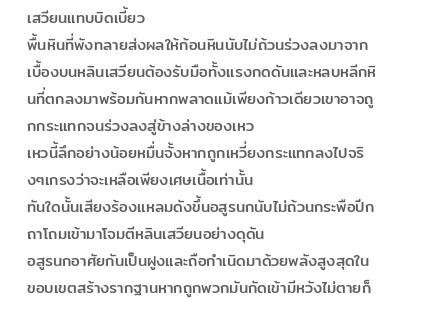เสวียนแทบบิดเบี้ยว
พื้นหินที่พังทลายส่งผลให้ก้อนหินนับไม่ถ้วนร่วงลงมาจากเบื้องบนหลินเสวียนต้องรับมือทั้งแรงกดดันและหลบหลีกหินที่ตกลงมาพร้อมกันหากพลาดแม้เพียงก้าวเดียวเขาอาจถูกกระแทกจนร่วงลงสู่ข้างล่างของเหว
เหวนี้ลึกอย่างน้อยหมื่นจั้งหากถูกเหวี่ยงกระแทกลงไปจริงๆเกรงว่าจะเหลือเพียงเศษเนื้อเท่านั้น
ทันใดนั้นเสียงร้องแหลมดังขึ้นอสูรนกนับไม่ถ้วนกระพือปีกถาโถมเข้ามาโจมตีหลินเสวียนอย่างดุดัน
อสูรนกอาศัยกันเป็นฝูงและถือกำเนิดมาด้วยพลังสูงสุดในขอบเขตสร้างรากฐานหากถูกพวกมันกัดเข้ามีหวังไม่ตายก็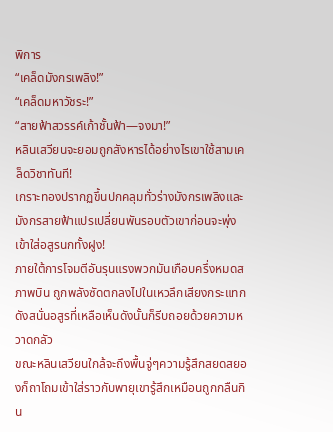พิการ
“เคล็ดมังกรเพลิง!”
“เคล็ดมหาวัชระ!”
“สายฟ้าสวรรค์เก้าชั้นฟ้า—จงมา!”
หลินเสวียนจะยอมถูกสังหารได้อย่างไรเขาใช้สามเคล็ดวิชาทันที!
เกราะทองปรากฏขึ้นปกคลุมทั่วร่างมังกรเพลิงและมังกรสายฟ้าแปรเปลี่ยนพันรอบตัวเขาก่อนจะพุ่งเข้าใส่อสูรนกทั้งฝูง!
ภายใต้การโจมตีอันรุนแรงพวกมันเกือบครึ่งหมดสภาพบิน ถูกพลังซัดตกลงไปในเหวลึกเสียงกระแทกดังสนั่นอสูรที่เหลือเห็นดังนั้นก็รีบถอยด้วยความหวาดกลัว
ขณะหลินเสวียนใกล้จะถึงพื้นจู่ๆความรู้สึกสยดสยองก็ถาโถมเข้าใส่ราวกับพายุเขารู้สึกเหมือนถูกกลืนกิน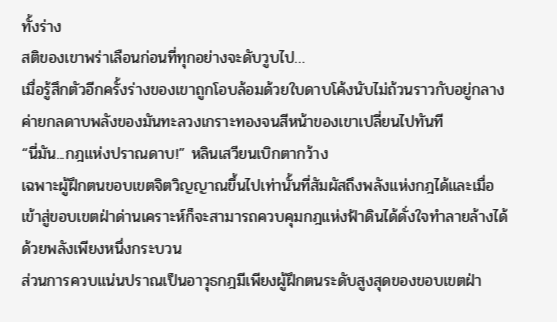ทั้งร่าง
สติของเขาพร่าเลือนก่อนที่ทุกอย่างจะดับวูบไป…
เมื่อรู้สึกตัวอีกครั้งร่างของเขาถูกโอบล้อมด้วยใบดาบโค้งนับไม่ถ้วนราวกับอยู่กลางค่ายกลดาบพลังของมันทะลวงเกราะทองจนสีหน้าของเขาเปลี่ยนไปทันที
“นี่มัน...กฎแห่งปราณดาบ!” หลินเสวียนเบิกตากว้าง
เฉพาะผู้ฝึกตนขอบเขตจิตวิญญาณขึ้นไปเท่านั้นที่สัมผัสถึงพลังแห่งกฎได้และเมื่อเข้าสู่ขอบเขตฝ่าด่านเคราะห์ก็จะสามารถควบคุมกฎแห่งฟ้าดินได้ดั่งใจทำลายล้างได้ด้วยพลังเพียงหนึ่งกระบวน
ส่วนการควบแน่นปราณเป็นอาวุธกฎมีเพียงผู้ฝึกตนระดับสูงสุดของขอบเขตฝ่า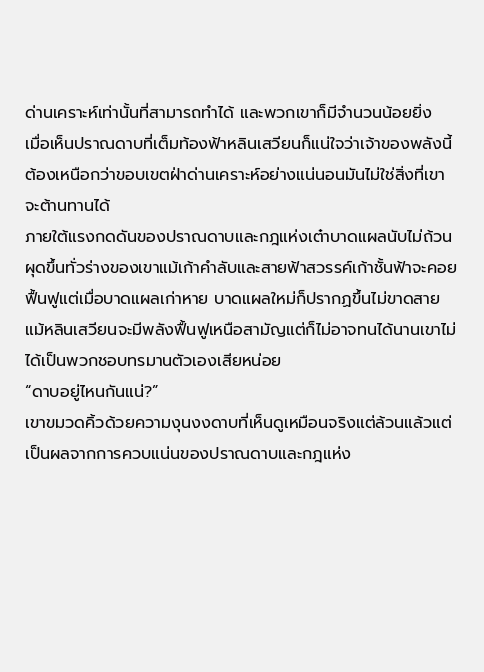ด่านเคราะห์เท่านั้นที่สามารถทำได้ และพวกเขาก็มีจำนวนน้อยยิ่ง
เมื่อเห็นปราณดาบที่เต็มท้องฟ้าหลินเสวียนก็แน่ใจว่าเจ้าของพลังนี้ต้องเหนือกว่าขอบเขตฝ่าด่านเคราะห์อย่างแน่นอนมันไม่ใช่สิ่งที่เขาจะต้านทานได้
ภายใต้แรงกดดันของปราณดาบและกฎแห่งเต๋าบาดแผลนับไม่ถ้วนผุดขึ้นทั่วร่างของเขาแม้เก้าคำลับและสายฟ้าสวรรค์เก้าชั้นฟ้าจะคอยฟื้นฟูแต่เมื่อบาดแผลเก่าหาย บาดแผลใหม่ก็ปรากฏขึ้นไม่ขาดสาย
แม้หลินเสวียนจะมีพลังฟื้นฟูเหนือสามัญแต่ก็ไม่อาจทนได้นานเขาไม่ได้เป็นพวกชอบทรมานตัวเองเสียหน่อย
“ดาบอยู่ไหนกันแน่?”
เขาขมวดคิ้วด้วยความงุนงงดาบที่เห็นดูเหมือนจริงแต่ล้วนแล้วแต่เป็นผลจากการควบแน่นของปราณดาบและกฎแห่ง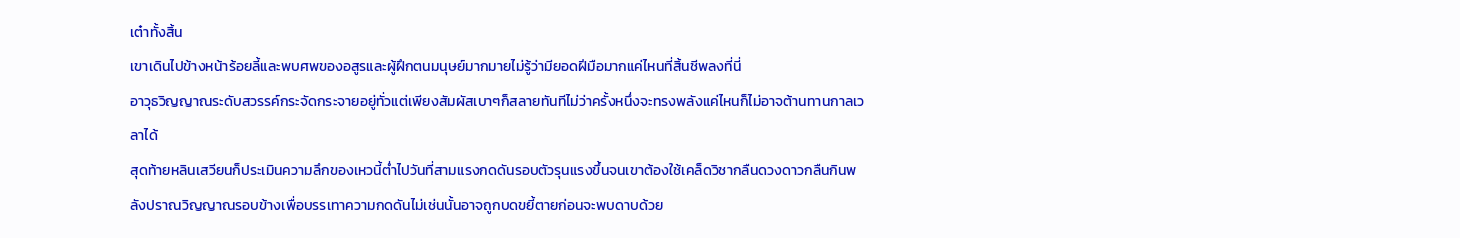เต๋าทั้งสิ้น
เขาเดินไปข้างหน้าร้อยลี้และพบศพของอสูรและผู้ฝึกตนมนุษย์มากมายไม่รู้ว่ามียอดฝีมือมากแค่ไหนที่สิ้นชีพลงที่นี่
อาวุธวิญญาณระดับสวรรค์กระจัดกระจายอยู่ทั่วแต่เพียงสัมผัสเบาๆก็สลายทันทีไม่ว่าครั้งหนึ่งจะทรงพลังแค่ไหนก็ไม่อาจต้านทานกาลเวลาได้
สุดท้ายหลินเสวียนก็ประเมินความลึกของเหวนี้ต่ำไปวันที่สามแรงกดดันรอบตัวรุนแรงขึ้นจนเขาต้องใช้เคล็ดวิชากลืนดวงดาวกลืนกินพลังปราณวิญญาณรอบข้างเพื่อบรรเทาความกดดันไม่เช่นนั้นอาจถูกบดขยี้ตายก่อนจะพบดาบด้วย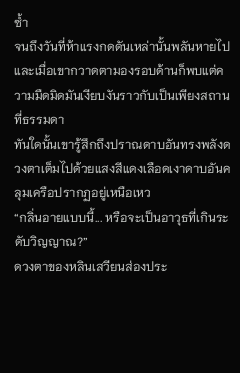ซ้ำ
จนถึงวันที่ห้าแรงกดดันเหล่านั้นพลันหายไปและเมื่อเขากวาดตามองรอบด้านก็พบแต่ความมืดมิดมันเงียบงันราวกับเป็นเพียงสถานที่ธรรมดา
ทันใดนั้นเขารู้สึกถึงปราณดาบอันทรงพลังดวงตาเต็มไปด้วยแสงสีแดงเลือดเงาดาบอันคลุมเครือปรากฏอยู่เหนือเหว
“กลิ่นอายแบบนี้... หรือจะเป็นอาวุธที่เกินระดับวิญญาณ?”
ดวงตาของหลินเสวียนส่องประ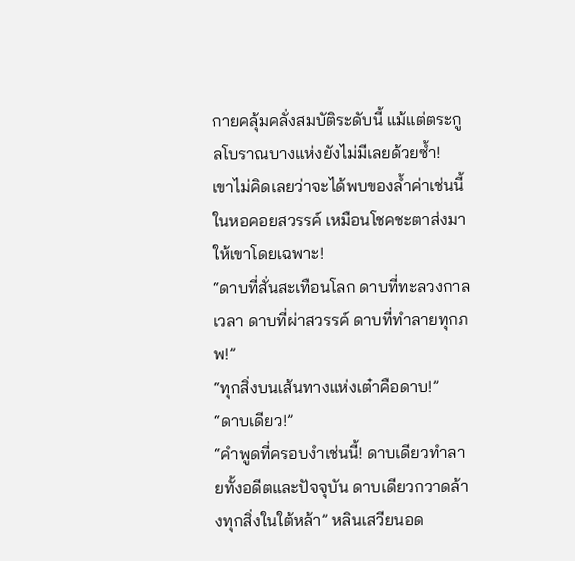กายคลุ้มคลั่งสมบัติระดับนี้ แม้แต่ตระกูลโบราณบางแห่งยังไม่มีเลยด้วยซ้ำ!
เขาไม่คิดเลยว่าจะได้พบของล้ำค่าเช่นนี้ในหอคอยสวรรค์ เหมือนโชคชะตาส่งมาให้เขาโดยเฉพาะ!
“ดาบที่สั่นสะเทือนโลก ดาบที่ทะลวงกาลเวลา ดาบที่ผ่าสวรรค์ ดาบที่ทำลายทุกภพ!”
“ทุกสิ่งบนเส้นทางแห่งเต๋าคือดาบ!”
“ดาบเดียว!”
“คำพูดที่ครอบงำเช่นนี้! ดาบเดียวทำลายทั้งอดีตและปัจจุบัน ดาบเดียวกวาดล้างทุกสิ่งในใต้หล้า” หลินเสวียนอด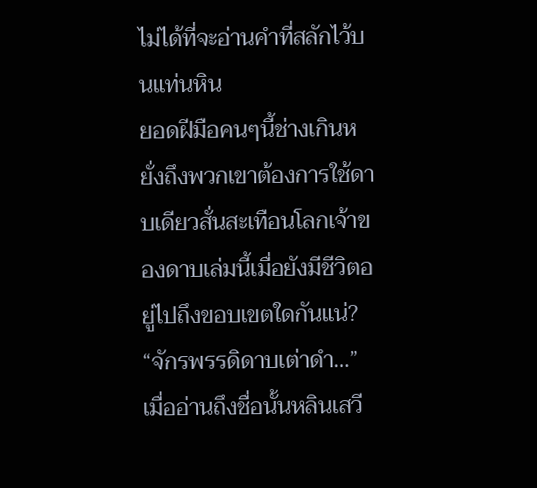ไม่ได้ที่จะอ่านคำที่สลักไว้บนแท่นหิน
ยอดฝีมือคนๆนี้ช่างเกินหยั่งถึงพวกเขาต้องการใช้ดาบเดียวสั่นสะเทือนโลกเจ้าของดาบเล่มนี้เมื่อยังมีชีวิตอยู่ไปถึงขอบเขตใดกันแน่?
“จักรพรรดิดาบเต่าดำ…”
เมื่ออ่านถึงชื่อนั้นหลินเสวี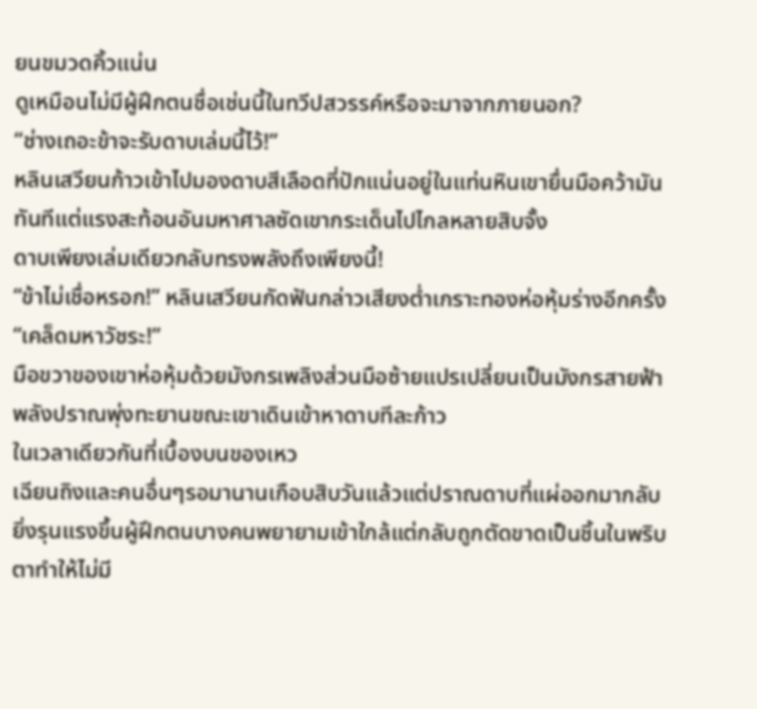ยนขมวดคิ้วแน่น
ดูเหมือนไม่มีผู้ฝึกตนชื่อเช่นนี้ในทวีปสวรรค์หรือจะมาจากภายนอก?
“ช่างเถอะข้าจะรับดาบเล่มนี้ไว้!”
หลินเสวียนก้าวเข้าไปมองดาบสีเลือดที่ปักแน่นอยู่ในแท่นหินเขายื่นมือคว้ามันทันทีแต่แรงสะท้อนอันมหาศาลซัดเขากระเด็นไปไกลหลายสิบจั้ง
ดาบเพียงเล่มเดียวกลับทรงพลังถึงเพียงนี้!
“ข้าไม่เชื่อหรอก!” หลินเสวียนกัดฟันกล่าวเสียงต่ำเกราะทองห่อหุ้มร่างอีกครั้ง
“เคล็ดมหาวัชระ!”
มือขวาของเขาห่อหุ้มด้วยมังกรเพลิงส่วนมือซ้ายแปรเปลี่ยนเป็นมังกรสายฟ้าพลังปราณพุ่งทะยานขณะเขาเดินเข้าหาดาบทีละก้าว
ในเวลาเดียวกันที่เบื้องบนของเหว
เฉียนถิงและคนอื่นๆรอมานานเกือบสิบวันแล้วแต่ปราณดาบที่แผ่ออกมากลับยิ่งรุนแรงขึ้นผู้ฝึกตนบางคนพยายามเข้าใกล้แต่กลับถูกตัดขาดเป็นชิ้นในพริบตาทำให้ไม่มี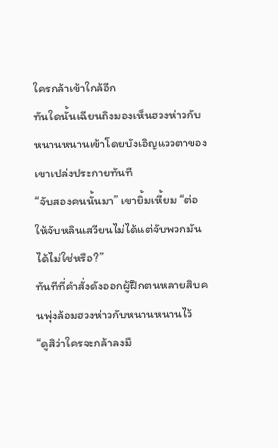ใครกล้าเข้าใกล้อีก
ทันใดนั้นเฉียนถิงมองเห็นฮวงห่าวกับหนานหนานเข้าโดยบังเอิญแววตาของเขาเปล่งประกายทันที
“จับสองคนนั้นมา” เขายิ้มเหี้ยม “ต่อให้จับหลินเสวียนไม่ได้แต่จับพวกมันได้ไม่ใช่หรือ?”
ทันทีที่คำสั่งดังออกผู้ฝึกตนหลายสิบคนพุ่งล้อมฮวงห่าวกับหนานหนานไว้
“ดูสิว่าใครจะกล้าลงมื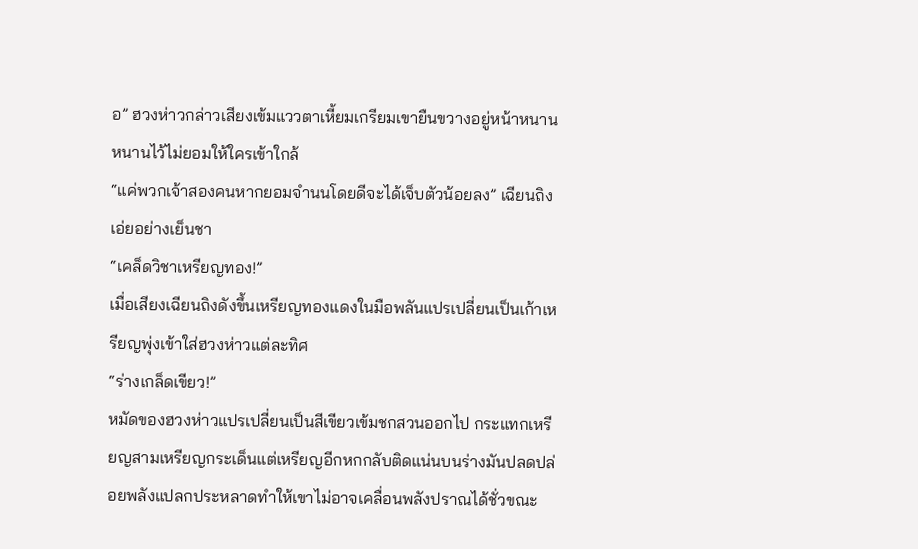อ” ฮวงห่าวกล่าวเสียงเข้มแววตาเหี้ยมเกรียมเขายืนขวางอยู่หน้าหนานหนานไว้ไม่ยอมให้ใครเข้าใกล้
“แค่พวกเจ้าสองคนหากยอมจำนนโดยดีจะได้เจ็บตัวน้อยลง” เฉียนถิงเอ่ยอย่างเย็นชา
“เคล็ดวิชาเหรียญทอง!”
เมื่อเสียงเฉียนถิงดังขึ้นเหรียญทองแดงในมือพลันแปรเปลี่ยนเป็นเก้าเหรียญพุ่งเข้าใส่ฮวงห่าวแต่ละทิศ
“ร่างเกล็ดเขียว!”
หมัดของฮวงห่าวแปรเปลี่ยนเป็นสีเขียวเข้มชกสวนออกไป กระแทกเหรียญสามเหรียญกระเด็นแต่เหรียญอีกหกกลับติดแน่นบนร่างมันปลดปล่อยพลังแปลกประหลาดทำให้เขาไม่อาจเคลื่อนพลังปราณได้ชั่วขณะ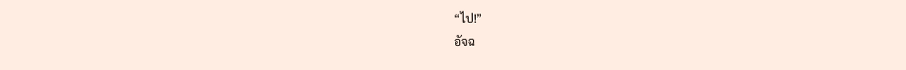“ไป!”
อัจฉ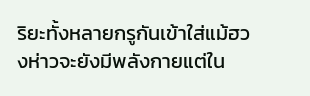ริยะทั้งหลายกรูกันเข้าใส่แม้ฮวงห่าวจะยังมีพลังกายแต่ใน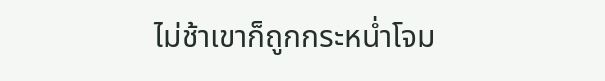ไม่ช้าเขาก็ถูกกระหน่ำโจม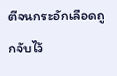ตีจนกระอักเลือดถูกจับไว้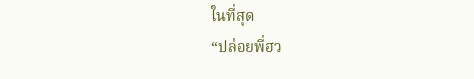ในที่สุด
“ปล่อยพี่ฮว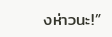งห่าวนะ!”